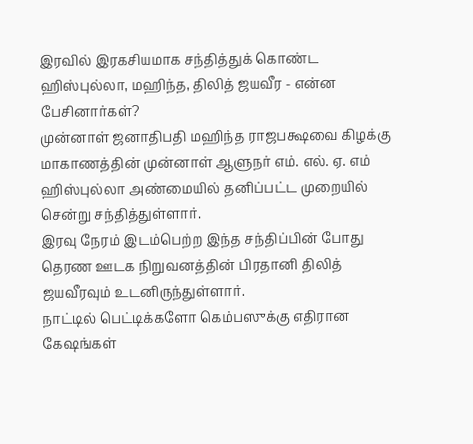இரவில் இரகசியமாக சந்தித்துக் கொண்ட ஹிஸ்புல்லா, மஹிந்த, திலித் ஜயவீர - என்ன பேசினார்கள்?
முன்னாள் ஜனாதிபதி மஹிந்த ராஜபக்ஷவை கிழக்கு மாகாணத்தின் முன்னாள் ஆளுநர் எம். எல். ஏ. எம் ஹிஸ்புல்லா அண்மையில் தனிப்பட்ட முறையில் சென்று சந்தித்துள்ளார்.
இரவு நேரம் இடம்பெற்ற இந்த சந்திப்பின் போது தெரண ஊடக நிறுவனத்தின் பிரதானி திலித் ஜயவீரவும் உடனிருந்துள்ளார்.
நாட்டில் பெட்டிக்களோ கெம்பஸுக்கு எதிரான கேஷங்கள்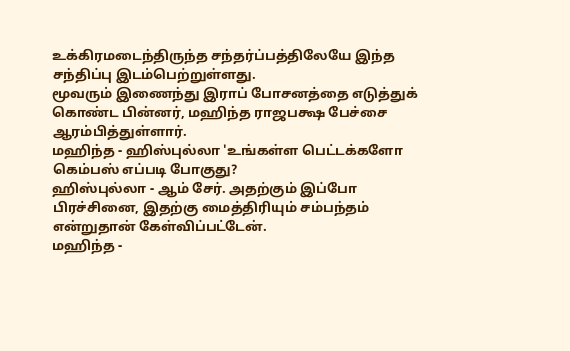உக்கிரமடைந்திருந்த சந்தர்ப்பத்திலேயே இந்த சந்திப்பு இடம்பெற்றுள்ளது.
மூவரும் இணைந்து இராப் போசனத்தை எடுத்துக் கொண்ட பின்னர், மஹிந்த ராஜபக்ஷ பேச்சை ஆரம்பித்துள்ளார்.
மஹிந்த - ஹிஸ்புல்லா 'உங்கள்ள பெட்டக்களோ கெம்பஸ் எப்படி போகுது?
ஹிஸ்புல்லா - ஆம் சேர். அதற்கும் இப்போ பிரச்சினை, இதற்கு மைத்திரியும் சம்பந்தம் என்றுதான் கேள்விப்பட்டேன்.
மஹிந்த -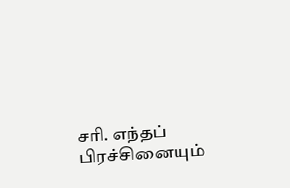சரி. எந்தப் பிரச்சினையும்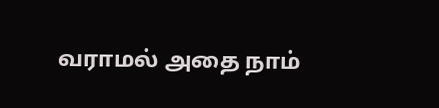வராமல் அதை நாம்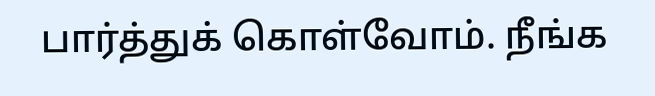பார்த்துக் கொள்வோம். நீங்க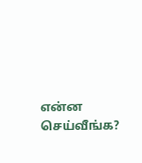என்ன செய்வீங்க?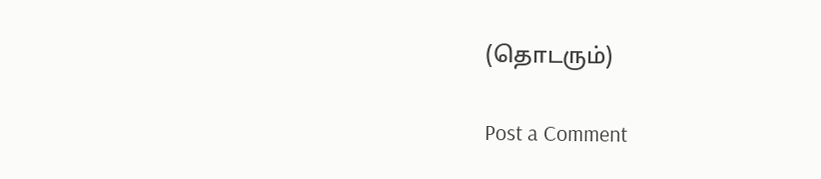(தொடரும்)

Post a Comment